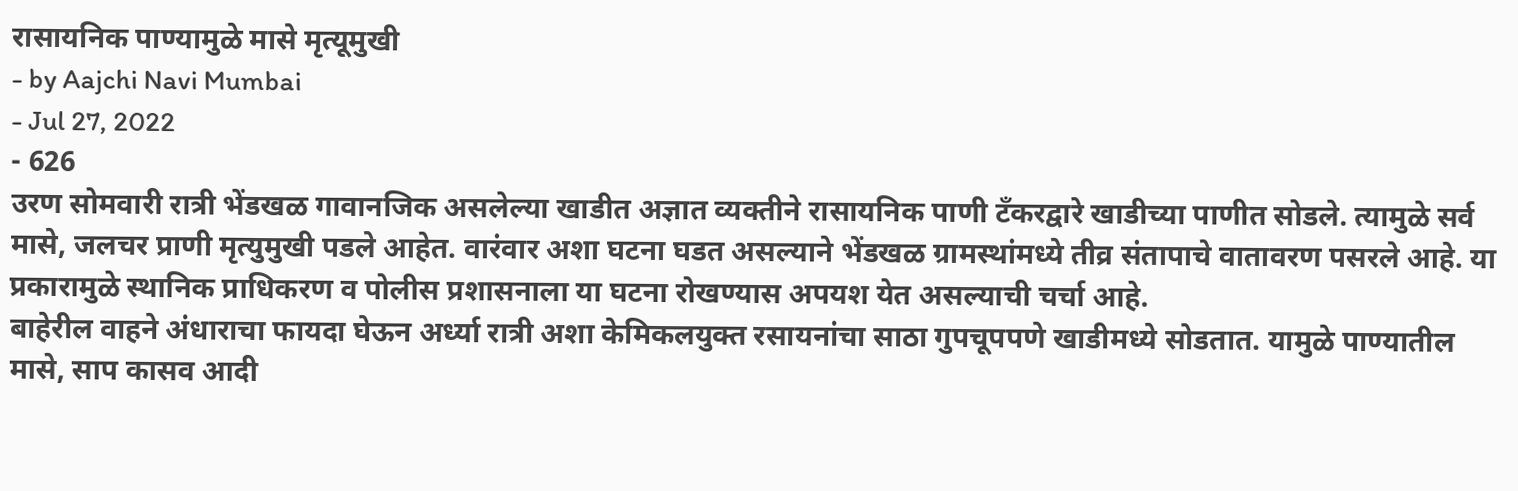रासायनिक पाण्यामुळे मासे मृत्यूमुखी
- by Aajchi Navi Mumbai
- Jul 27, 2022
- 626
उरण सोमवारी रात्री भेंडखळ गावानजिक असलेल्या खाडीत अज्ञात व्यक्तीने रासायनिक पाणी टँकरद्वारे खाडीच्या पाणीत सोडले. त्यामुळे सर्व मासे, जलचर प्राणी मृत्युमुखी पडले आहेत. वारंवार अशा घटना घडत असल्याने भेंडखळ ग्रामस्थांमध्ये तीव्र संतापाचे वातावरण पसरले आहे. या प्रकारामुळे स्थानिक प्राधिकरण व पोलीस प्रशासनाला या घटना रोखण्यास अपयश येत असल्याची चर्चा आहे.
बाहेरील वाहने अंधाराचा फायदा घेऊन अर्ध्या रात्री अशा केमिकलयुक्त रसायनांचा साठा गुपचूपपणे खाडीमध्ये सोडतात. यामुळे पाण्यातील मासे, साप कासव आदी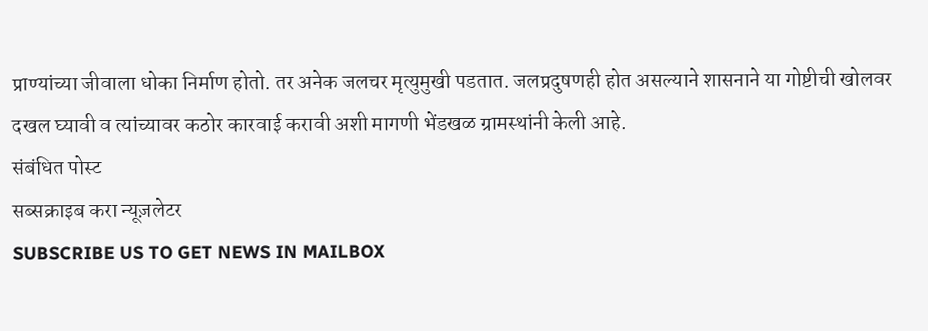प्राण्यांच्या जीवाला धोका निर्माण होतो. तर अनेक जलचर मृत्युमुखी पडतात. जलप्रदुषणही होत असल्याने शासनाने या गोष्टीची खोलवर दखल घ्यावी व त्यांच्यावर कठोर कारवाई करावी अशी मागणी भेंडखळ ग्रामस्थांनी केली आहे.
संबंधित पोस्ट
सब्सक्राइब करा न्यूज़लेटर
SUBSCRIBE US TO GET NEWS IN MAILBOX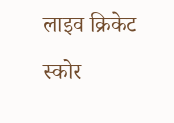लाइव क्रिकेट स्कोर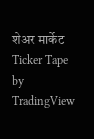शेअर मार्केट
Ticker Tape by TradingView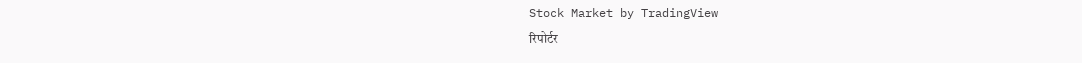Stock Market by TradingView
रिपोर्टर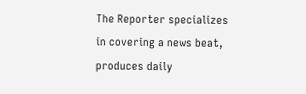The Reporter specializes in covering a news beat, produces daily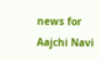news for Aajchi Navi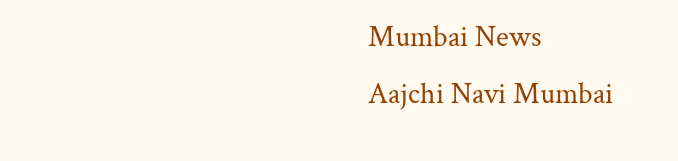Mumbai News
Aajchi Navi Mumbai